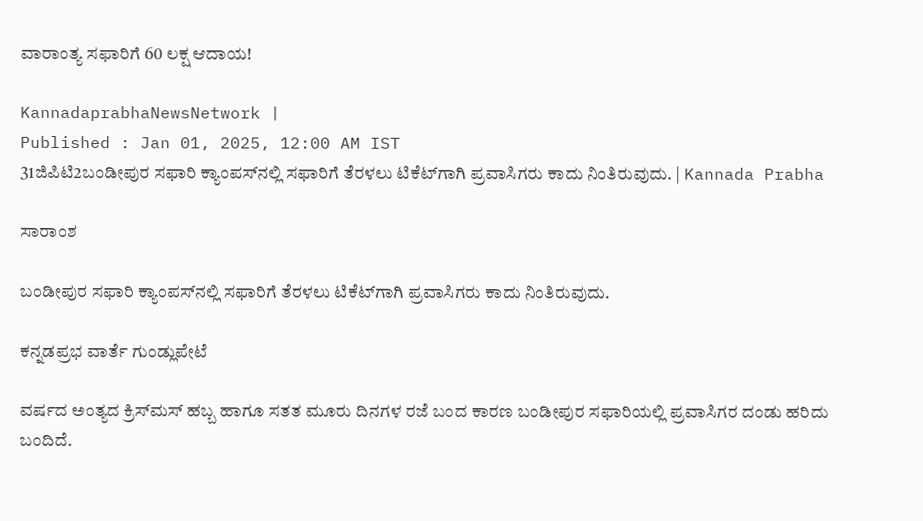ವಾರಾಂತ್ಯ ಸಫಾರಿಗೆ 60 ಲಕ್ಷ ಆದಾಯ!

KannadaprabhaNewsNetwork |
Published : Jan 01, 2025, 12:00 AM IST
31ಜಿಪಿಟಿ2ಬಂಡೀಪುರ ಸಫಾರಿ ಕ್ಯಾಂಪಸ್‌ನಲ್ಲಿ ಸಫಾರಿಗೆ ತೆರಳಲು ಟಿಕೆಟ್‌ಗಾಗಿ ಪ್ರವಾಸಿಗರು ಕಾದು ನಿಂತಿರುವುದು. | Kannada Prabha

ಸಾರಾಂಶ

ಬಂಡೀಪುರ ಸಫಾರಿ ಕ್ಯಾಂಪಸ್‌ನಲ್ಲಿ ಸಫಾರಿಗೆ ತೆರಳಲು ಟಿಕೆಟ್‌ಗಾಗಿ ಪ್ರವಾಸಿಗರು ಕಾದು ನಿಂತಿರುವುದು.

ಕನ್ನಡಪ್ರಭ ವಾರ್ತೆ ಗುಂಡ್ಲುಪೇಟೆ

ವರ್ಷದ ಅಂತ್ಯದ ಕ್ರಿಸ್‌ಮಸ್ ಹಬ್ಬ ಹಾಗೂ ಸತತ ಮೂರು ದಿನಗಳ ರಜೆ ಬಂದ ಕಾರಣ ಬಂಡೀಪುರ ಸಫಾರಿಯಲ್ಲಿ ಪ್ರವಾಸಿಗರ ದಂಡು ಹರಿದು ಬಂದಿದೆ.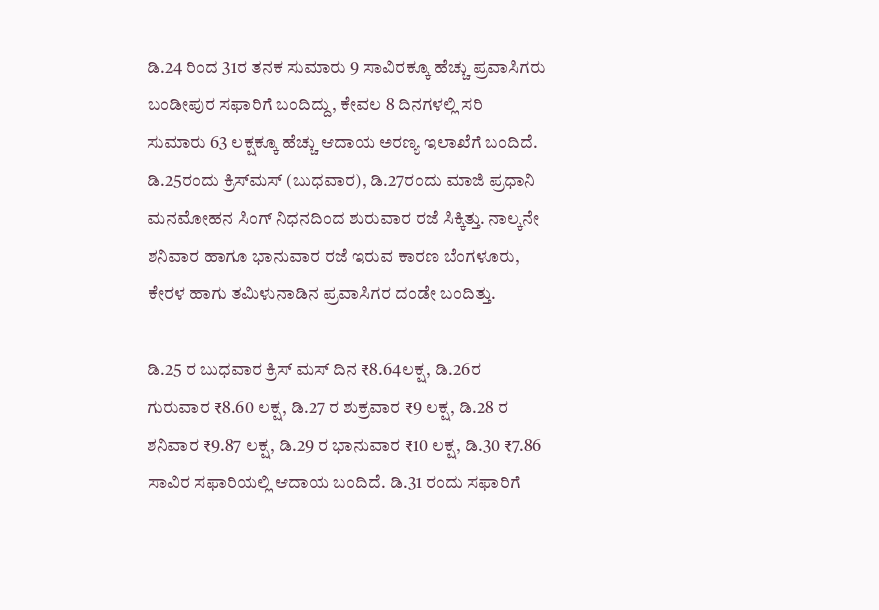ಡಿ.24 ರಿಂದ 31ರ ತನಕ ಸುಮಾರು 9 ಸಾವಿರಕ್ಕೂ ಹೆಚ್ಚು ಪ್ರವಾಸಿಗರು ಬಂಡೀಪುರ ಸಫಾರಿಗೆ ಬಂದಿದ್ದು, ಕೇವಲ 8 ದಿನಗಳಲ್ಲಿ ಸರಿ ಸುಮಾರು 63 ಲಕ್ಷಕ್ಕೂ ಹೆಚ್ಚು ಆದಾಯ ಅರಣ್ಯ ಇಲಾಖೆಗೆ ಬಂದಿದೆ. ಡಿ.25ರಂದು ಕ್ರಿಸ್‌ಮಸ್ (ಬುಧವಾರ), ಡಿ.27ರಂದು ಮಾಜಿ ಪ್ರಧಾನಿ ಮನಮೋಹನ ಸಿಂಗ್‌ ನಿಧನದಿಂದ ಶುರುವಾರ ರಜೆ ಸಿಕ್ಕಿತ್ತು. ನಾಲ್ಕನೇ ಶನಿವಾರ ಹಾಗೂ ಭಾನುವಾರ ರಜೆ ಇರುವ ಕಾರಣ ಬೆಂಗಳೂರು, ಕೇರಳ ಹಾಗು ತಮಿಳುನಾಡಿನ ಪ್ರವಾಸಿಗರ ದಂಡೇ ಬಂದಿತ್ತು.

ಡಿ.25 ರ ಬುಧವಾರ ಕ್ರಿಸ್‌ ಮಸ್‌ ದಿನ ₹8.64ಲಕ್ಷ, ಡಿ.26ರ ಗುರುವಾರ ₹8.60 ಲಕ್ಷ, ಡಿ.27 ರ ಶುಕ್ರವಾರ ₹9 ಲಕ್ಷ, ಡಿ.28 ರ ಶನಿವಾರ ₹9.87 ಲಕ್ಷ, ಡಿ.29 ರ ಭಾನುವಾರ ₹10 ಲಕ್ಷ, ಡಿ.30 ₹7.86 ಸಾವಿರ ಸಫಾರಿಯಲ್ಲಿ ಆದಾಯ ಬಂದಿದೆ. ಡಿ.31 ರಂದು ಸಫಾರಿಗೆ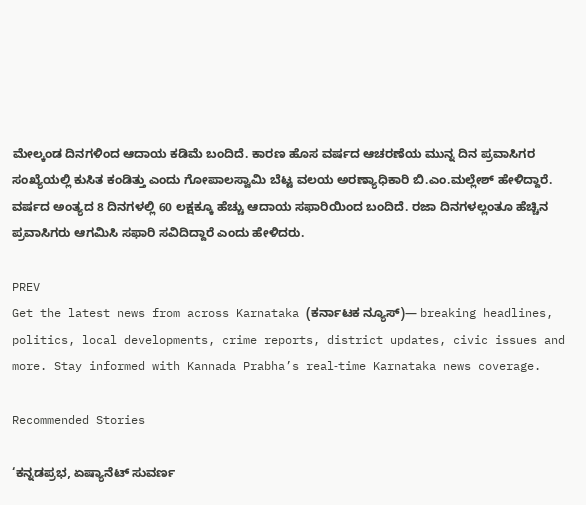ಮೇಲ್ಕಂಡ ದಿನಗಳಿಂದ ಆದಾಯ ಕಡಿಮೆ ಬಂದಿದೆ. ಕಾರಣ ಹೊಸ ವರ್ಷದ ಆಚರಣೆಯ ಮುನ್ನ ದಿನ ಪ್ರವಾಸಿಗರ ಸಂಖ್ಯೆಯಲ್ಲಿ ಕುಸಿತ ಕಂಡಿತ್ತು ಎಂದು ಗೋಪಾಲಸ್ವಾಮಿ ಬೆಟ್ಟ ವಲಯ ಅರಣ್ಯಾಧಿಕಾರಿ ಬಿ.ಎಂ.ಮಲ್ಲೇಶ್‌ ಹೇಳಿದ್ದಾರೆ. ವರ್ಷದ ಅಂತ್ಯದ 8 ದಿನಗಳಲ್ಲಿ 60 ಲಕ್ಷಕ್ಕೂ ಹೆಚ್ಚು ಆದಾಯ ಸಫಾರಿಯಿಂದ ಬಂದಿದೆ. ರಜಾ ದಿನಗಳಲ್ಲಂತೂ ಹೆಚ್ಚಿನ ಪ್ರವಾಸಿಗರು ಆಗಮಿಸಿ ಸಫಾರಿ ಸವಿದಿದ್ದಾರೆ ಎಂದು ಹೇಳಿದರು.

PREV
Get the latest news from across Karnataka (ಕರ್ನಾಟಕ ನ್ಯೂಸ್)— breaking headlines, politics, local developments, crime reports, district updates, civic issues and more. Stay informed with Kannada Prabha’s real‑time Karnataka news coverage.

Recommended Stories

‘ಕನ್ನಡಪ್ರಭ, ಏಷ್ಯಾನೆಟ್‌ ಸುವರ್ಣ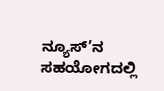ನ್ಯೂಸ್‌’ನ ಸಹಯೋಗದಲ್ಲಿ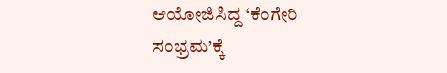ಆಯೋಜಿಸಿದ್ದ ‘ಕೆಂಗೇರಿ ಸಂಭ್ರಮ’ಕ್ಕೆ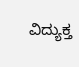ವಿದ್ಯುಕ್ತ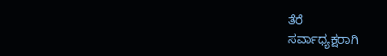ತೆರೆ
ಸರ್ವಾಧ್ಯಕ್ಷರಾಗಿ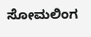ಸೋಮಲಿಂಗ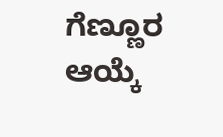ಗೆಣ್ಣೂರ ಆಯ್ಕೆ